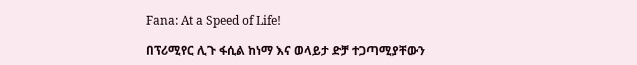Fana: At a Speed of Life!

በፕሪሚየር ሊጉ ፋሲል ከነማ እና ወላይታ ድቻ ተጋጣሚያቸውን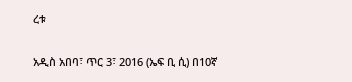ረቱ

አዲስ አበባ፣ ጥር 3፣ 2016 (ኤፍ ቢ ሲ) በ10ኛ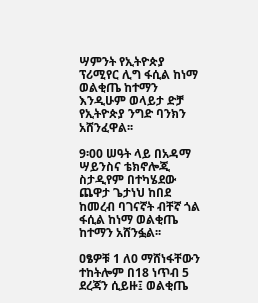ሣምንት የኢትዮጵያ ፕሪሚየር ሊግ ፋሲል ከነማ ወልቂጤ ከተማን እንዲሁም ወላይታ ድቻ የኢትዮጵያ ንግድ ባንክን አሸንፈዋል፡፡

9፡00 ሠዓት ላይ በአዳማ ሣይንስና ቴክኖሎጂ ስታዲየም በተካሄደው ጨዋታ ጌታነህ ከበደ ከመረብ ባገናኛት ብቸኛ ጎል ፋሲል ከነማ ወልቂጤ ከተማን አሸንፏል፡፡

ዐፄዎቹ 1 ለ0 ማሸነፋቸውን ተከትሎም በ18 ነጥብ 5 ደረጃን ሲይዙ፤ ወልቂጤ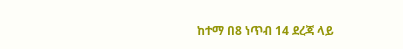ከተማ በ8 ነጥብ 14 ደረጃ ላይ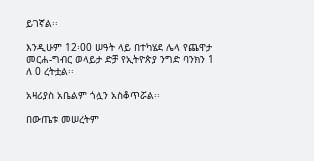ይገኛል፡፡

እንዲሁም 12፡00 ሠዓት ላይ በተካሄደ ሌላ የጨዋታ መርሐ-ግብር ወላይታ ድቻ የኢትዮጵያ ንግድ ባንክን 1 ለ 0 ረትቷል፡፡

አዛሪያስ አቤልም ጎሏን አስቆጥሯል፡፡

በውጤቱ መሠረትም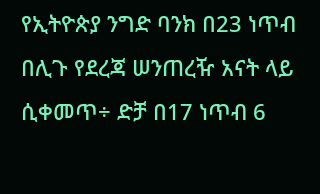የኢትዮጵያ ንግድ ባንክ በ23 ነጥብ በሊጉ የደረጃ ሠንጠረዥ አናት ላይ ሲቀመጥ÷ ድቻ በ17 ነጥብ 6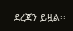ደረጃን ይዟል፡፡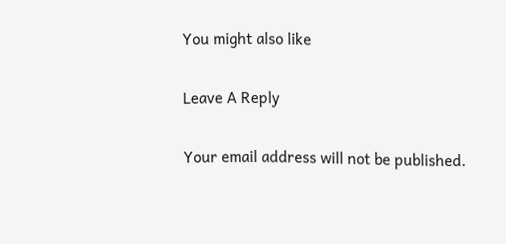You might also like

Leave A Reply

Your email address will not be published.